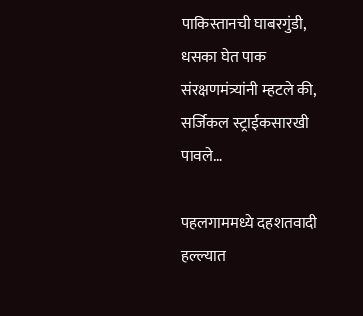पाकिस्तानची घाबरगुंडी, धसका घेत पाक संरक्षणमंत्र्यांनी म्हटले की, सर्जिकल स्ट्राईकसारखी पावले…

पहलगाममध्ये दहशतवादी हल्ल्यात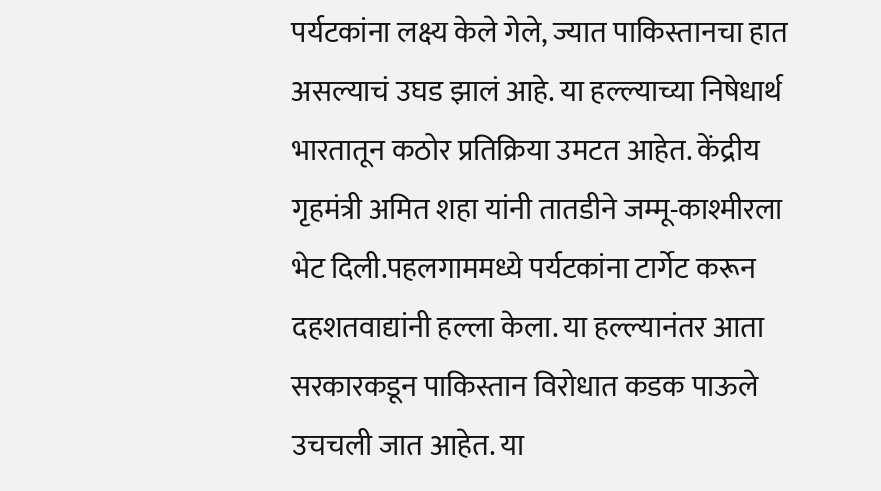पर्यटकांना लक्ष्य केले गेले, ज्यात पाकिस्तानचा हात असल्याचं उघड झालं आहे. या हल्ल्याच्या निषेधार्थ भारतातून कठोर प्रतिक्रिया उमटत आहेत. केंद्रीय गृहमंत्री अमित शहा यांनी तातडीने जम्मू-काश्मीरला भेट दिली.पहलगाममध्ये पर्यटकांना टार्गेट करून दहशतवाद्यांनी हल्ला केला. या हल्ल्यानंतर आता सरकारकडून पाकिस्तान विरोधात कडक पाऊले उचचली जात आहेत. या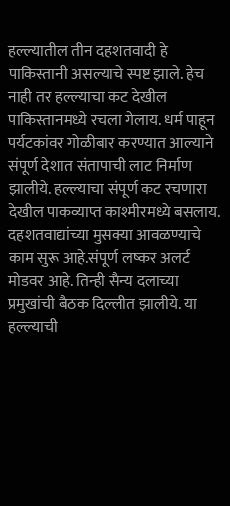हल्ल्यातील तीन दहशतवादी हे पाकिस्तानी असल्याचे स्पष्ट झाले. हेच नाही तर हल्ल्याचा कट देखील पाकिस्तानमध्ये रचला गेलाय. धर्म पाहून पर्यटकांवर गोळीबार करण्यात आल्याने संपूर्ण देशात संतापाची लाट निर्माण झालीये. हल्ल्याचा संपूर्ण कट रचणारा देखील पाकव्याप्त काश्मीरमध्ये बसलाय. दहशतवाद्यांच्या मुसक्या आवळण्याचे काम सुरू आहे.संपूर्ण लष्कर अलर्ट मोडवर आहे. तिन्ही सैन्य दलाच्या प्रमुखांची बैठक दिल्लीत झालीये. या हल्ल्याची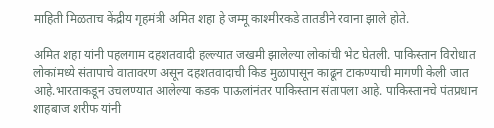माहिती मिळताच केंद्रीय गृहमंत्री अमित शहा हे जम्मू काश्मीरकडे तातडीने रवाना झाले होते.

अमित शहा यांनी पहलगाम दहशतवादी हल्ल्यात जखमी झालेल्या लोकांची भेट घेतली. पाकिस्तान विरोधात लोकांमध्ये संतापाचे वातावरण असून दहशतवादाची किड मुळापासून काढून टाकण्याची मागणी केली जात आहे.भारताकडून उचलण्यात आलेल्या कडक पाऊलांनंतर पाकिस्तान संतापला आहे. पाकिस्तानचे पंतप्रधान शाहबाज शरीफ यांनी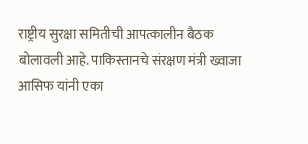राष्ट्रीय सुरक्षा समितीची आपत्कालीन बैठक बोलावली आहे. पाकिस्तानचे संरक्षण मंत्री ख्वाजा आसिफ यांनी एका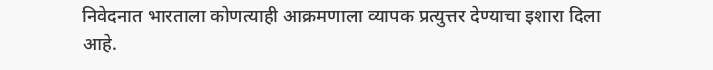निवेदनात भारताला कोणत्याही आक्रमणाला व्यापक प्रत्युत्तर देण्याचा इशारा दिला आहे.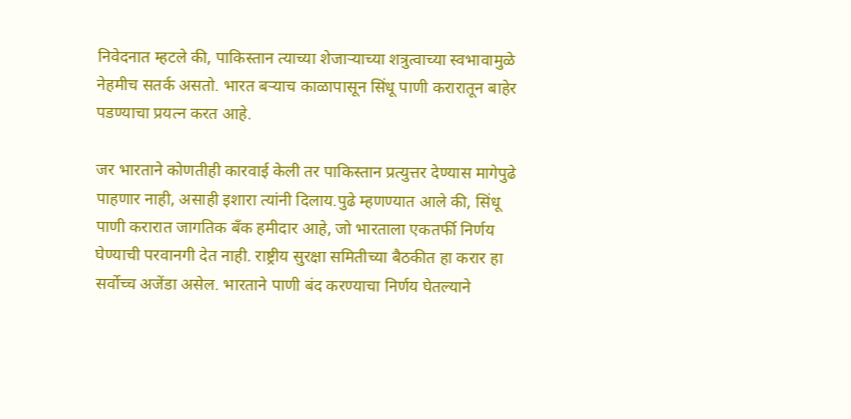निवेदनात म्हटले की, पाकिस्तान त्याच्या शेजाऱ्याच्या शत्रुत्वाच्या स्वभावामुळे नेहमीच सतर्क असतो. भारत बऱ्याच काळापासून सिंधू पाणी करारातून बाहेर पडण्याचा प्रयत्न करत आहे.

जर भारताने कोणतीही कारवाई केली तर पाकिस्तान प्रत्युत्तर देण्यास मागेपुढे पाहणार नाही, असाही इशारा त्यांनी दिलाय.पुढे म्हणण्यात आले की, सिंधू पाणी करारात जागतिक बँक हमीदार आहे, जो भारताला एकतर्फी निर्णय घेण्याची परवानगी देत नाही. राष्ट्रीय सुरक्षा समितीच्या बैठकीत हा करार हा सर्वोच्च अजेंडा असेल. भारताने पाणी बंद करण्याचा निर्णय घेतल्याने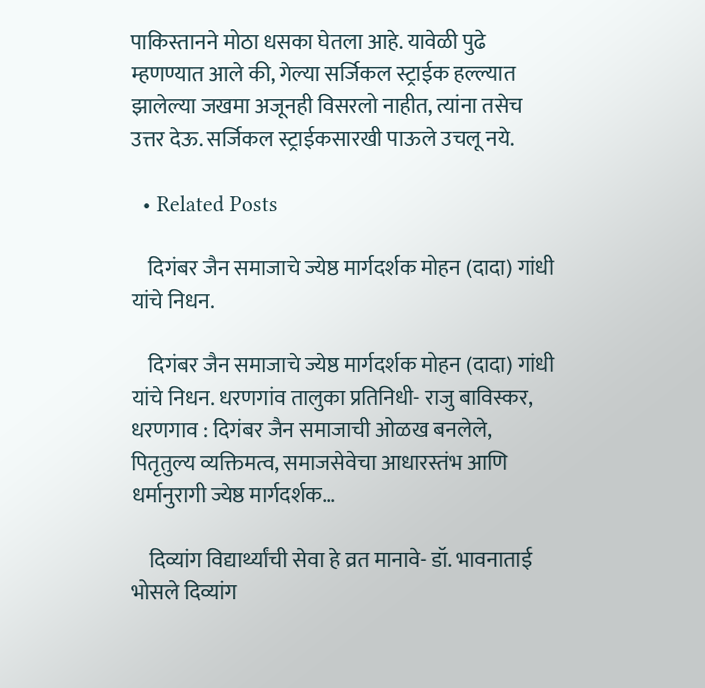पाकिस्तानने मोठा धसका घेतला आहे. यावेळी पुढे म्हणण्यात आले की, गेल्या सर्जिकल स्ट्राईक हल्ल्यात झालेल्या जखमा अजूनही विसरलो नाहीत, त्यांना तसेच उत्तर देऊ. सर्जिकल स्ट्राईकसारखी पाऊले उचलू नये.

  • Related Posts

    दिगंबर जैन समाजाचे ज्येष्ठ मार्गदर्शक मोहन (दादा) गांधी यांचे निधन.

    दिगंबर जैन समाजाचे ज्येष्ठ मार्गदर्शक मोहन (दादा) गांधी यांचे निधन. धरणगांव तालुका प्रतिनिधी- राजु बाविस्कर, धरणगाव : दिगंबर जैन समाजाची ओळख बनलेले, पितृतुल्य व्यक्तिमत्व, समाजसेवेचा आधारस्तंभ आणि धर्मानुरागी ज्येष्ठ मार्गदर्शक…

    दिव्यांग विद्यार्थ्यांची सेवा हे व्रत मानावे- डॉ. भावनाताई भोसले दिव्यांग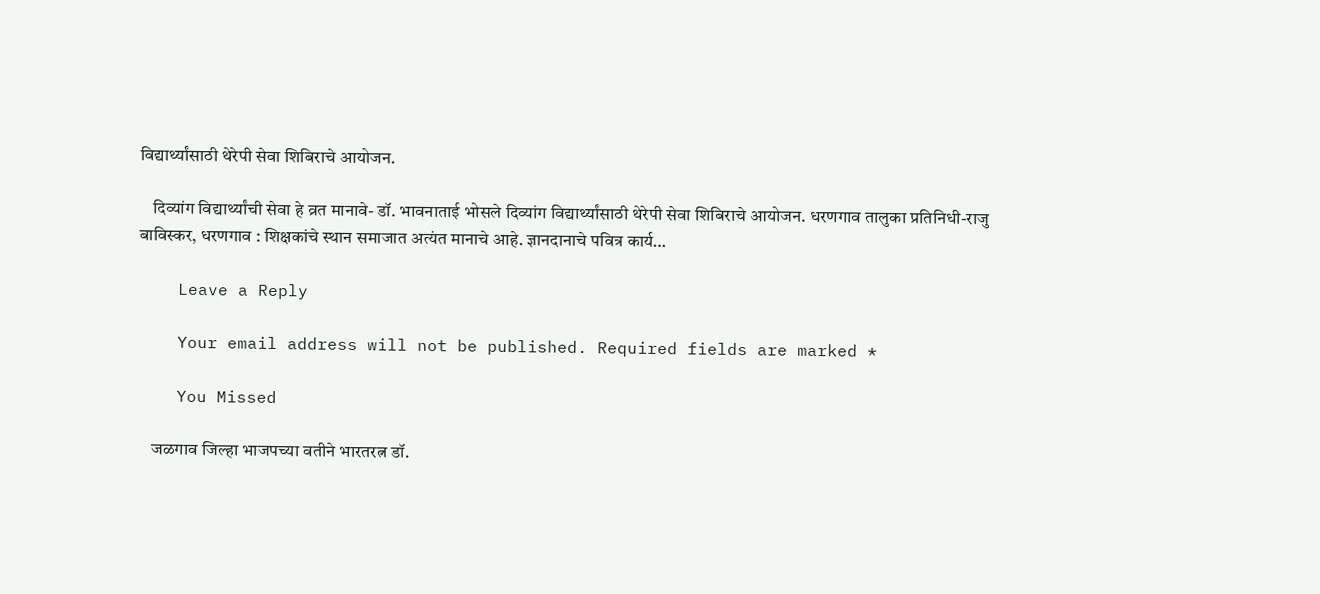विद्यार्थ्यांसाठी थेरेपी सेवा शिबिराचे आयोजन.

    दिव्यांग विद्यार्थ्यांची सेवा हे व्रत मानावे- डॉ. भावनाताई भोसले दिव्यांग विद्यार्थ्यांसाठी थेरेपी सेवा शिबिराचे आयोजन. धरणगाव तालुका प्रतिनिधी-राजु बाविस्कर, धरणगाव : शिक्षकांचे स्थान समाजात अत्यंत मानाचे आहे. ज्ञानदानाचे पवित्र कार्य…

    Leave a Reply

    Your email address will not be published. Required fields are marked *

    You Missed

    जळगाव जिल्हा भाजपच्या वतीने भारतरत्न डॉ.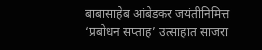बाबासाहेब आंबेडकर जयंतीनिमित्त ‘प्रबोधन सप्ताह’ उत्साहात साजरा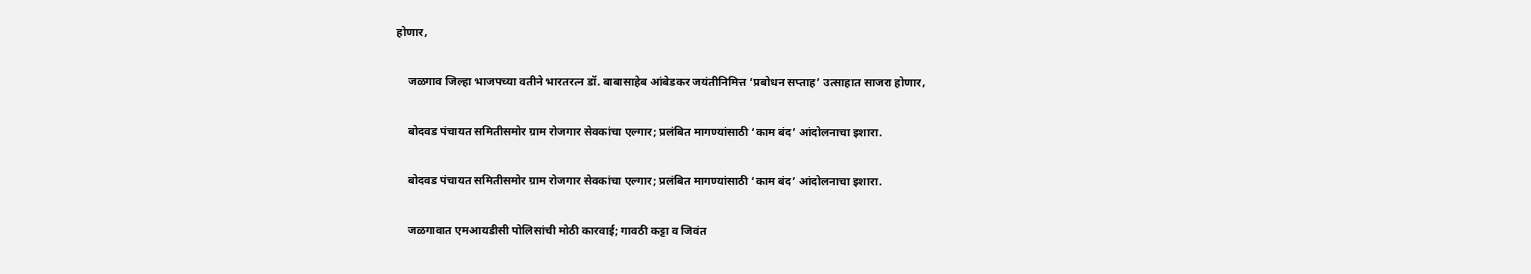होणार,

    जळगाव जिल्हा भाजपच्या वतीने भारतरत्न डॉ. बाबासाहेब आंबेडकर जयंतीनिमित्त ‘प्रबोधन सप्ताह’ उत्साहात साजरा होणार,

    बोदवड पंचायत समितीसमोर ग्राम रोजगार सेवकांचा एल्गार; प्रलंबित मागण्यांसाठी ‘काम बंद’ आंदोलनाचा इशारा.

    बोदवड पंचायत समितीसमोर ग्राम रोजगार सेवकांचा एल्गार; प्रलंबित मागण्यांसाठी ‘काम बंद’ आंदोलनाचा इशारा.

    जळगावात एमआयडीसी पोलिसांची मोठी कारवाई; गावठी कट्टा व जिवंत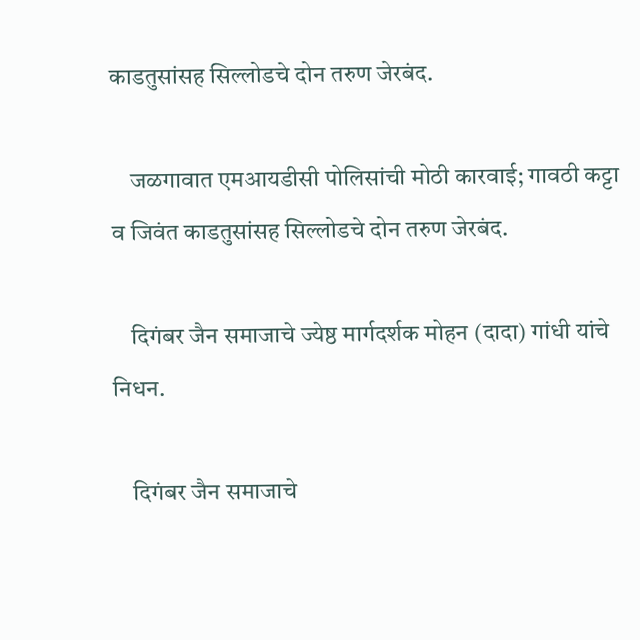काडतुसांसह सिल्लोडचे दोन तरुण जेरबंद.

    जळगावात एमआयडीसी पोलिसांची मोठी कारवाई; गावठी कट्टा व जिवंत काडतुसांसह सिल्लोडचे दोन तरुण जेरबंद.

    दिगंबर जैन समाजाचे ज्येष्ठ मार्गदर्शक मोहन (दादा) गांधी यांचे निधन.

    दिगंबर जैन समाजाचे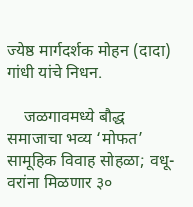ज्येष्ठ मार्गदर्शक मोहन (दादा) गांधी यांचे निधन.

    जळगावमध्ये बौद्ध समाजाचा भव्य ‘मोफत’ सामूहिक विवाह सोहळा; वधू-वरांना मिळणार ३०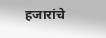हजारांचे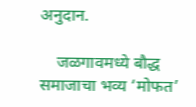अनुदान.

    जळगावमध्ये बौद्ध समाजाचा भव्य ‘मोफत’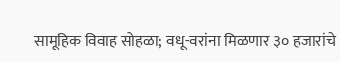सामूहिक विवाह सोहळा; वधू-वरांना मिळणार ३० हजारांचे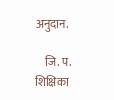अनुदान.

    जि. प. शिक्षिका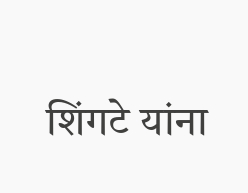शिंगटे यांना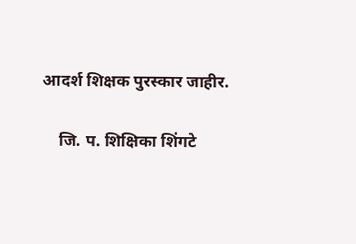आदर्श शिक्षक पुरस्कार जाहीर.

    जि. प. शिक्षिका शिंगटे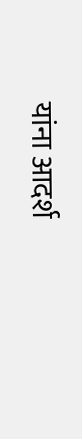यांना आदर्श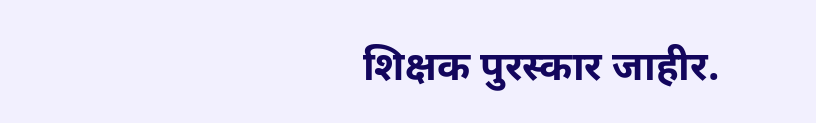शिक्षक पुरस्कार जाहीर.